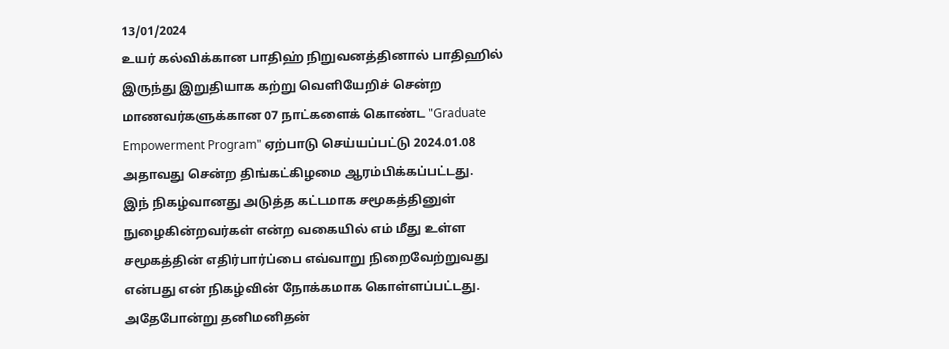13/01/2024
உயர் கல்விக்கான பாதிஹ் நிறுவனத்தினால் பாதிஹில் இருந்து இறுதியாக கற்று வெளியேறிச் சென்ற மாணவர்களுக்கான 07 நாட்களைக் கொண்ட "Graduate Empowerment Program" ஏற்பாடு செய்யப்பட்டு 2024.01.08 அதாவது சென்ற திங்கட்கிழமை ஆரம்பிக்கப்பட்டது.
இந் நிகழ்வானது அடுத்த கட்டமாக சமூகத்தினுள் நுழைகின்றவர்கள் என்ற வகையில் எம் மீது உள்ள சமூகத்தின் எதிர்பார்ப்பை எவ்வாறு நிறைவேற்றுவது என்பது என் நிகழ்வின் நோக்கமாக கொள்ளப்பட்டது. அதேபோன்று தனிமனிதன்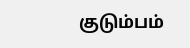குடும்பம்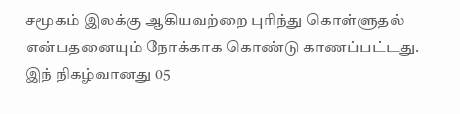சமூகம் இலக்கு ஆகியவற்றை புரிந்து கொள்ளுதல் என்பதனையும் நோக்காக கொண்டு காணப்பட்டது.
இந் நிகழ்வானது 05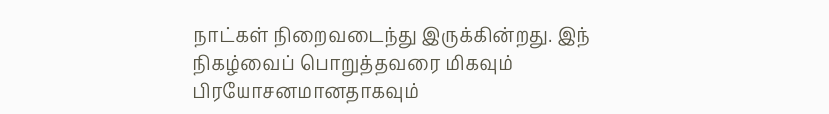நாட்கள் நிறைவடைந்து இருக்கின்றது. இந் நிகழ்வைப் பொறுத்தவரை மிகவும் பிரயோசனமானதாகவும்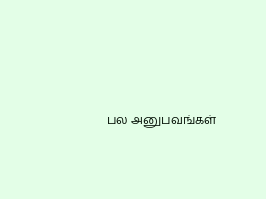பல அனுபவங்கள்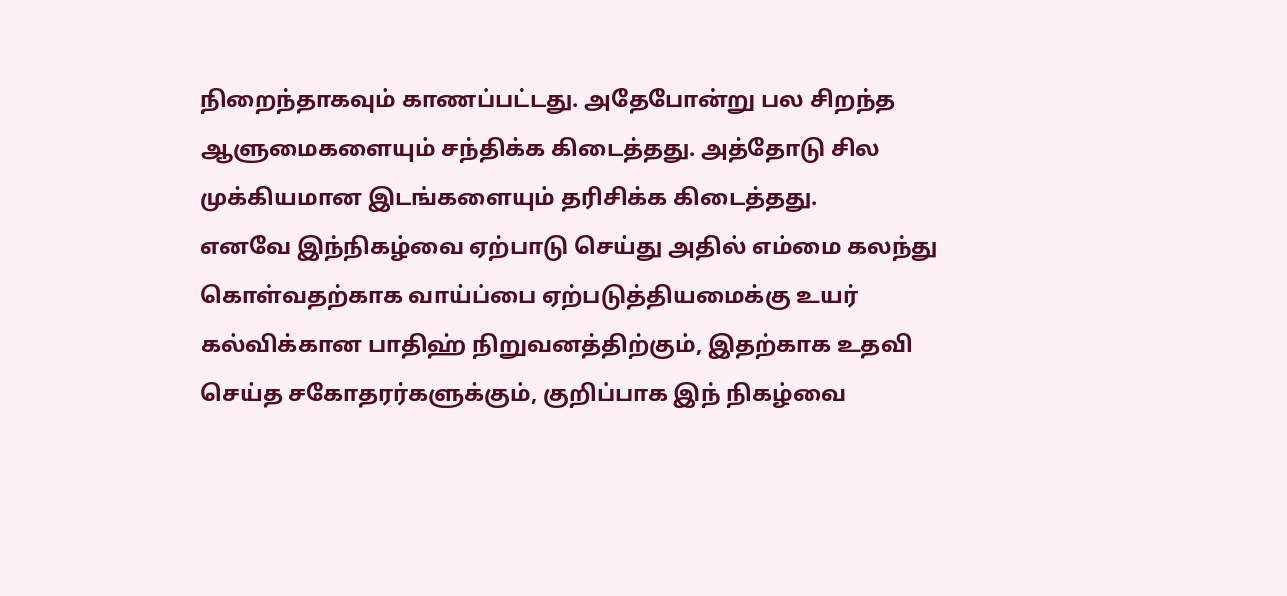நிறைந்தாகவும் காணப்பட்டது. அதேபோன்று பல சிறந்த ஆளுமைகளையும் சந்திக்க கிடைத்தது. அத்தோடு சில முக்கியமான இடங்களையும் தரிசிக்க கிடைத்தது.
எனவே இந்நிகழ்வை ஏற்பாடு செய்து அதில் எம்மை கலந்து கொள்வதற்காக வாய்ப்பை ஏற்படுத்தியமைக்கு உயர் கல்விக்கான பாதிஹ் நிறுவனத்திற்கும், இதற்காக உதவி செய்த சகோதரர்களுக்கும், குறிப்பாக இந் நிகழ்வை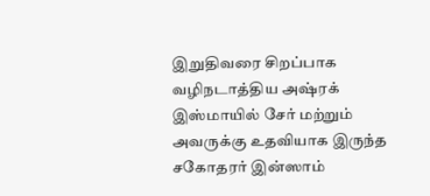இறுதிவரை சிறப்பாக வழிநடாத்திய அஷ்ரக் இஸ்மாயில் சேர் மற்றும் அவருக்கு உதவியாக இருந்த சகோதரர் இன்ஸாம்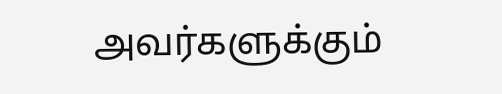அவர்களுக்கும்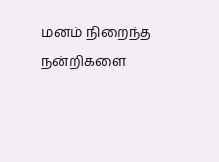மனம் நிறைந்த நன்றிகளை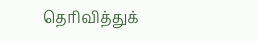தெரிவித்துக்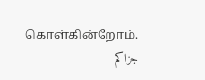கொள்கின்றோம்.
جزاكم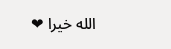الله خيرا ❤